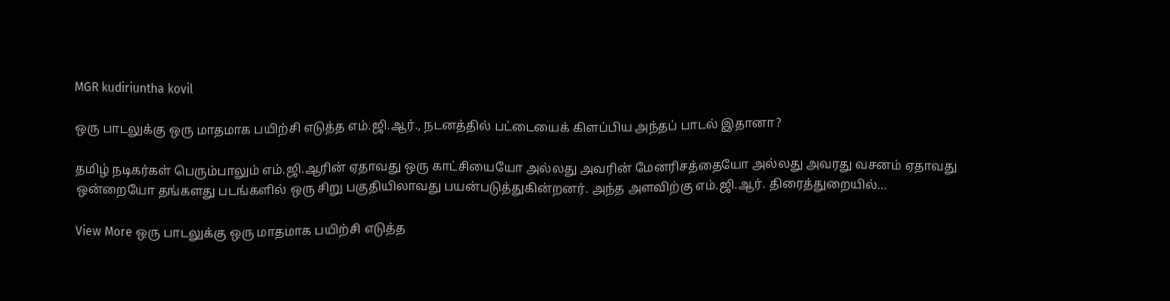MGR kudiriuntha kovil

ஒரு பாடலுக்கு ஒரு மாதமாக பயிற்சி எடுத்த எம்.ஜி.ஆர்., நடனத்தில் பட்டையைக் கிளப்பிய அந்தப் பாடல் இதானா?

தமிழ் நடிகர்கள் பெரும்பாலும் எம்.ஜி.ஆரின் ஏதாவது ஒரு காட்சியையோ அல்லது அவரின் மேனரிசத்தையோ அல்லது அவரது வசனம் ஏதாவது ஒன்றையோ தங்களது படங்களில் ஒரு சிறு பகுதியிலாவது பயன்படுத்துகின்றனர். அந்த அளவிற்கு எம்.ஜி.ஆர். திரைத்துறையில்…

View More ஒரு பாடலுக்கு ஒரு மாதமாக பயிற்சி எடுத்த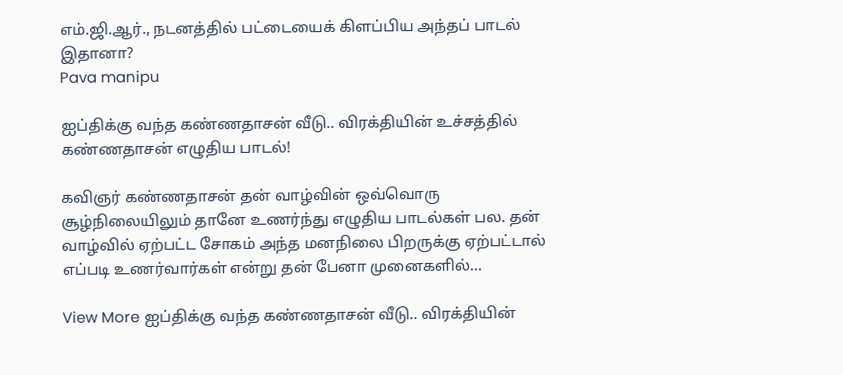எம்.ஜி.ஆர்., நடனத்தில் பட்டையைக் கிளப்பிய அந்தப் பாடல் இதானா?
Pava manipu

ஐப்திக்கு வந்த கண்ணதாசன் வீடு.. விரக்தியின் உச்சத்தில் கண்ணதாசன் எழுதிய பாடல்!

கவிஞர் கண்ணதாசன் தன் வாழ்வின் ஒவ்வொரு சூழ்நிலையிலும் தானே உணர்ந்து எழுதிய பாடல்கள் பல. தன் வாழ்வில் ஏற்பட்ட சோகம் அந்த மனநிலை பிறருக்கு ஏற்பட்டால் எப்படி உணர்வார்கள் என்று தன் பேனா முனைகளில்…

View More ஐப்திக்கு வந்த கண்ணதாசன் வீடு.. விரக்தியின்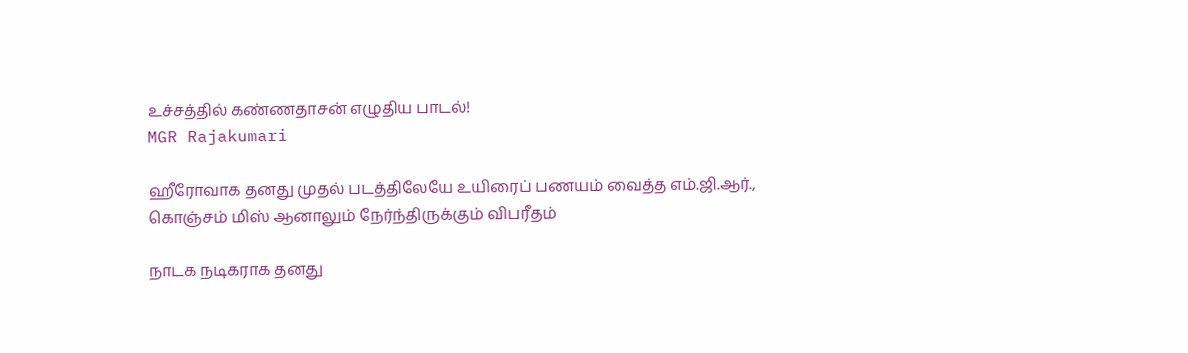உச்சத்தில் கண்ணதாசன் எழுதிய பாடல்!
MGR Rajakumari

ஹீரோவாக தனது முதல் படத்திலேயே உயிரைப் பணயம் வைத்த எம்.ஜி.ஆர்., கொஞ்சம் மிஸ் ஆனாலும் நேர்ந்திருக்கும் விபரீதம்

நாடக நடிகராக தனது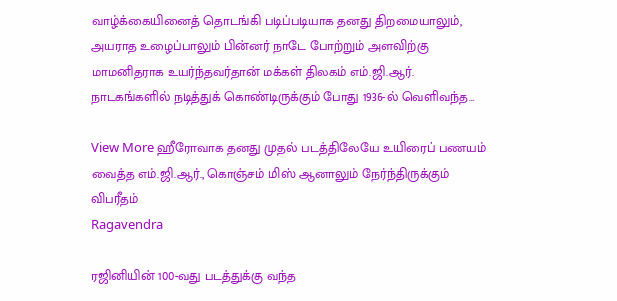வாழ்க்கையினைத் தொடங்கி படிப்படியாக தனது திறமையாலும், அயராத உழைப்பாலும் பின்னர் நாடே போற்றும் அளவிற்கு மாமனிதராக உயர்ந்தவர்தான் மக்கள் திலகம் எம்.ஜி.ஆர். நாடகங்களில் நடித்துக் கொண்டிருக்கும் போது 1936-ல் வெளிவந்த…

View More ஹீரோவாக தனது முதல் படத்திலேயே உயிரைப் பணயம் வைத்த எம்.ஜி.ஆர்., கொஞ்சம் மிஸ் ஆனாலும் நேர்ந்திருக்கும் விபரீதம்
Ragavendra

ரஜினியின் 100-வது படத்துக்கு வந்த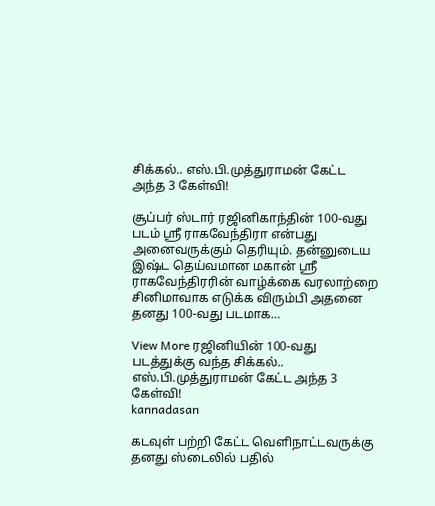சிக்கல்.. எஸ்.பி.முத்துராமன் கேட்ட அந்த 3 கேள்வி!

சூப்பர் ஸ்டார் ரஜினிகாந்தின் 100-வது படம் ஸ்ரீ ராகவேந்திரா என்பது அனைவருக்கும் தெரியும். தன்னுடைய இஷ்ட தெய்வமான மகான் ஸ்ரீ ராகவேந்திரரின் வாழ்க்கை வரலாற்றை சினிமாவாக எடுக்க விரும்பி அதனை தனது 100-வது படமாக…

View More ரஜினியின் 100-வது படத்துக்கு வந்த சிக்கல்.. எஸ்.பி.முத்துராமன் கேட்ட அந்த 3 கேள்வி!
kannadasan

கடவுள் பற்றி கேட்ட வெளிநாட்டவருக்கு தனது ஸ்டைலில் பதில்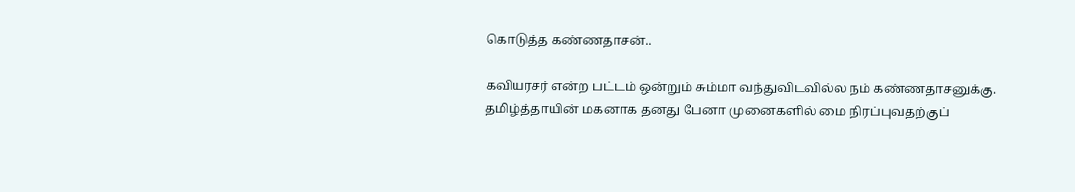கொடுத்த கண்ணதாசன்..

கவியரசர் என்ற பட்டம் ஒன்றும் சும்மா வந்துவிடவில்ல நம் கண்ணதாசனுக்கு. தமிழ்த்தாயின் மகனாக தனது பேனா முனைகளில் மை நிரப்புவதற்குப்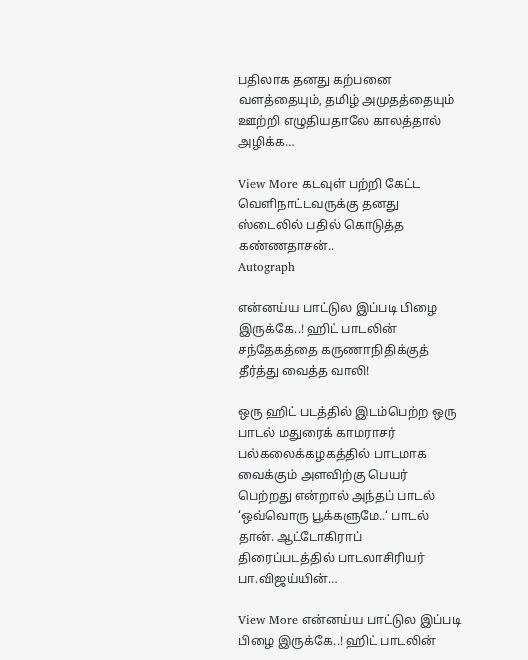பதிலாக தனது கற்பனை வளத்தையும், தமிழ் அமுதத்தையும் ஊற்றி எழுதியதாலே காலத்தால் அழிக்க…

View More கடவுள் பற்றி கேட்ட வெளிநாட்டவருக்கு தனது ஸ்டைலில் பதில் கொடுத்த கண்ணதாசன்..
Autograph

என்னய்ய பாட்டுல இப்படி பிழை இருக்கே..! ஹிட் பாடலின் சந்தேகத்தை கருணாநிதிக்குத் தீர்த்து வைத்த வாலி!

ஒரு ஹிட் படத்தில் இடம்பெற்ற ஒரு பாடல் மதுரைக் காமராசர் பல்கலைக்கழகத்தில் பாடமாக வைக்கும் அளவிற்கு பெயர் பெற்றது என்றால் அந்தப் பாடல் ‘ஒவ்வொரு பூக்களுமே..‘ பாடல் தான். ஆட்டோகிராப் திரைப்படத்தில் பாடலாசிரியர் பா.விஜய்யின்…

View More என்னய்ய பாட்டுல இப்படி பிழை இருக்கே..! ஹிட் பாடலின்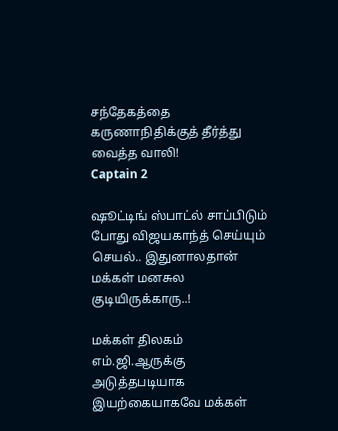சந்தேகத்தை கருணாநிதிக்குத் தீர்த்து வைத்த வாலி!
Captain 2

ஷூட்டிங் ஸ்பாட்ல் சாப்பிடும் போது விஜயகாந்த் செய்யும் செயல்.. இதுனாலதான் மக்கள் மனசுல குடியிருக்காரு..!

மக்கள் திலகம் எம்.ஜி.ஆருக்கு அடுத்தபடியாக இயற்கையாகவே மக்கள்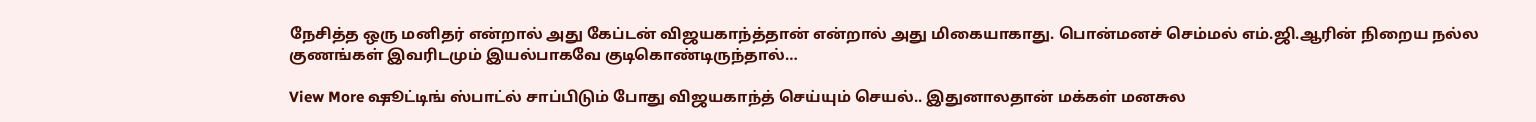நேசித்த ஒரு மனிதர் என்றால் அது கேப்டன் விஜயகாந்த்தான் என்றால் அது மிகையாகாது. பொன்மனச் செம்மல் எம்.ஜி.ஆரின் நிறைய நல்ல குணங்கள் இவரிடமும் இயல்பாகவே குடிகொண்டிருந்தால்…

View More ஷூட்டிங் ஸ்பாட்ல் சாப்பிடும் போது விஜயகாந்த் செய்யும் செயல்.. இதுனாலதான் மக்கள் மனசுல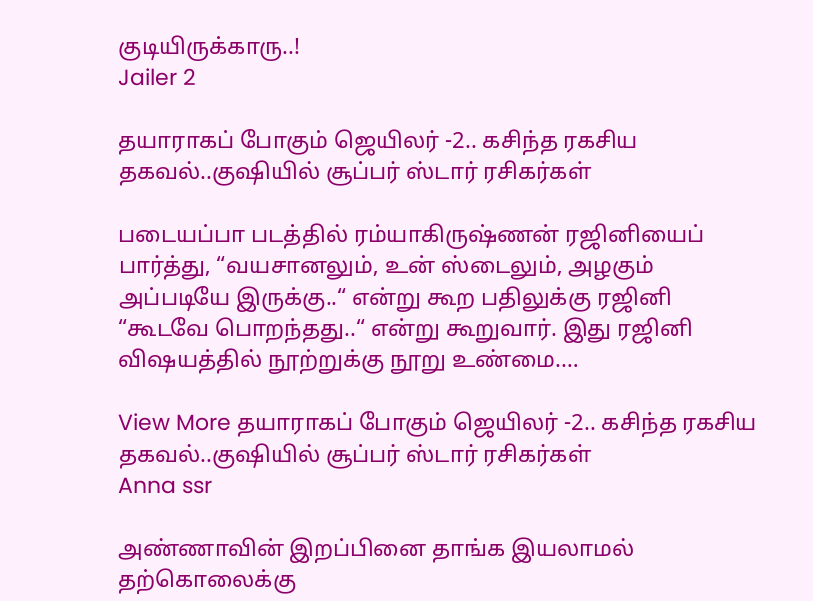குடியிருக்காரு..!
Jailer 2

தயாராகப் போகும் ஜெயிலர் -2.. கசிந்த ரகசிய தகவல்..குஷியில் சூப்பர் ஸ்டார் ரசிகர்கள்

படையப்பா படத்தில் ரம்யாகிருஷ்ணன் ரஜினியைப் பார்த்து, “வயசானலும், உன் ஸ்டைலும், அழகும் அப்படியே இருக்கு..“ என்று கூற பதிலுக்கு ரஜினி “கூடவே பொறந்தது..“ என்று கூறுவார். இது ரஜினி விஷயத்தில் நூற்றுக்கு நூறு உண்மை.…

View More தயாராகப் போகும் ஜெயிலர் -2.. கசிந்த ரகசிய தகவல்..குஷியில் சூப்பர் ஸ்டார் ரசிகர்கள்
Anna ssr

அண்ணாவின் இறப்பினை தாங்க இயலாமல் தற்கொலைக்கு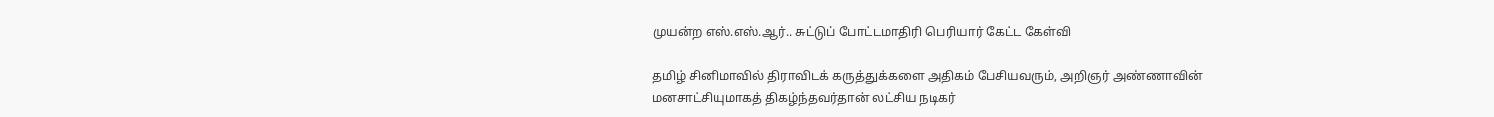முயன்ற எஸ்.எஸ்.ஆர்.. சுட்டுப் போட்டமாதிரி பெரியார் கேட்ட கேள்வி

தமிழ் சினிமாவில் திராவிடக் கருத்துக்களை அதிகம் பேசியவரும், அறிஞர் அண்ணாவின் மனசாட்சியுமாகத் திகழ்ந்தவர்தான் லட்சிய நடிகர்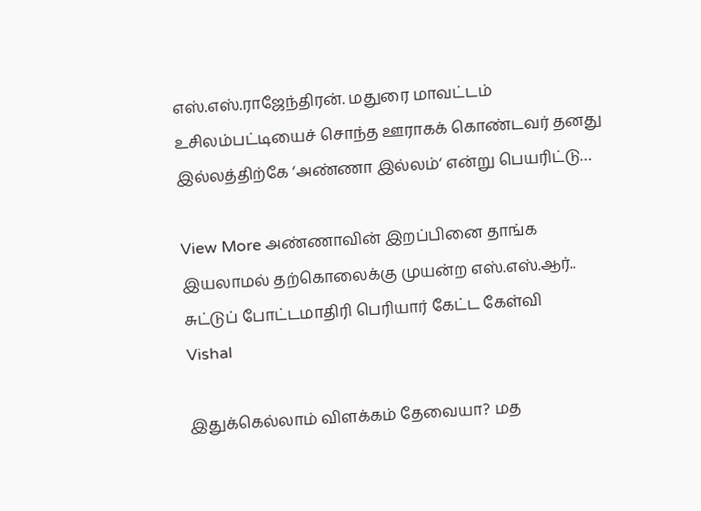எஸ்.எஸ்.ராஜேந்திரன். மதுரை மாவட்டம் உசிலம்பட்டியைச் சொந்த ஊராகக் கொண்டவர் தனது இல்லத்திற்கே ‘அண்ணா இல்லம்‘ என்று பெயரிட்டு…

View More அண்ணாவின் இறப்பினை தாங்க இயலாமல் தற்கொலைக்கு முயன்ற எஸ்.எஸ்.ஆர்.. சுட்டுப் போட்டமாதிரி பெரியார் கேட்ட கேள்வி
Vishal

இதுக்கெல்லாம் விளக்கம் தேவையா? மத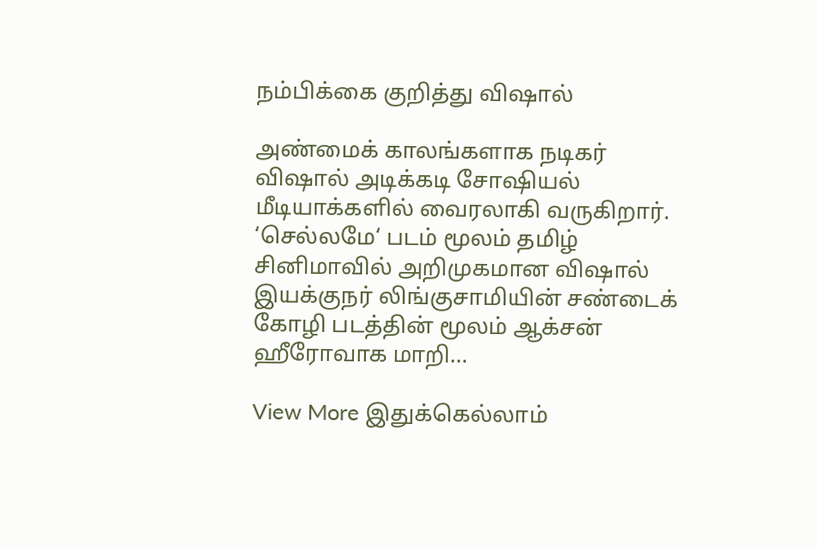நம்பிக்கை குறித்து விஷால்

அண்மைக் காலங்களாக நடிகர் விஷால் அடிக்கடி சோஷியல் மீடியாக்களில் வைரலாகி வருகிறார். ‘செல்லமே‘ படம் மூலம் தமிழ் சினிமாவில் அறிமுகமான விஷால் இயக்குநர் லிங்குசாமியின் சண்டைக் கோழி படத்தின் மூலம் ஆக்சன் ஹீரோவாக மாறி…

View More இதுக்கெல்லாம்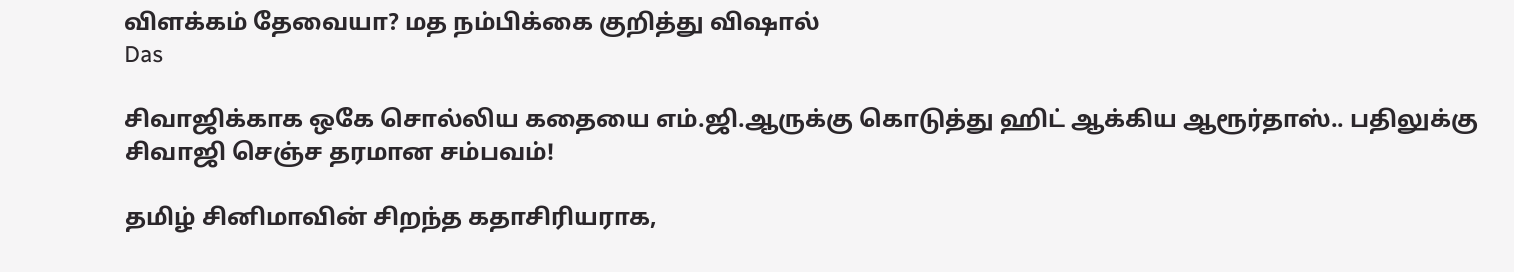விளக்கம் தேவையா? மத நம்பிக்கை குறித்து விஷால்
Das

சிவாஜிக்காக ஒகே சொல்லிய கதையை எம்.ஜி.ஆருக்கு கொடுத்து ஹிட் ஆக்கிய ஆரூர்தாஸ்.. பதிலுக்கு சிவாஜி செஞ்ச தரமான சம்பவம்!

தமிழ் சினிமாவின் சிறந்த கதாசிரியராக,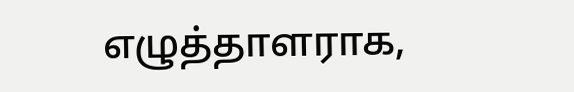எழுத்தாளராக,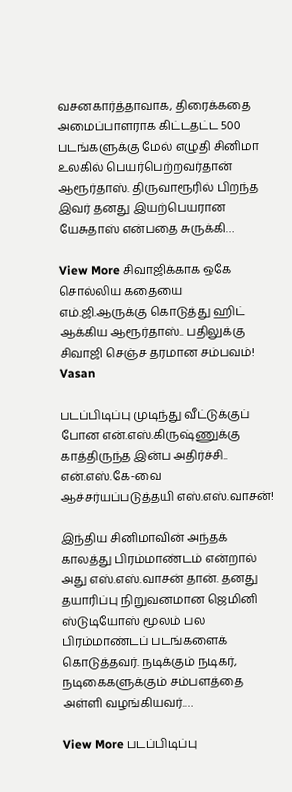வசனகார்த்தாவாக, திரைக்கதை அமைப்பாளராக கிட்டதட்ட 500 படங்களுக்கு மேல் எழுதி சினிமா உலகில் பெயர்பெற்றவர்தான் ஆரூர்தாஸ். திருவாரூரில் பிறந்த இவர் தனது இயற்பெயரான யேசுதாஸ் என்பதை சுருக்கி…

View More சிவாஜிக்காக ஒகே சொல்லிய கதையை எம்.ஜி.ஆருக்கு கொடுத்து ஹிட் ஆக்கிய ஆரூர்தாஸ்.. பதிலுக்கு சிவாஜி செஞ்ச தரமான சம்பவம்!
Vasan

படப்பிடிப்பு முடிந்து வீட்டுக்குப் போன என்.எஸ்.கிருஷ்ணுக்கு காத்திருந்த இன்ப அதிர்ச்சி.. என்.எஸ்.கே-வை ஆச்சர்யப்படுத்தயி எஸ்.எஸ்.வாசன்!

இந்திய சினிமாவின் அந்தக் காலத்து பிரம்மாண்டம் என்றால் அது எஸ்.எஸ்.வாசன் தான். தனது தயாரிப்பு நிறுவனமான ஜெமினி ஸ்டுடியோஸ் மூலம் பல பிரம்மாண்டப் படங்களைக் கொடுத்தவர். நடிக்கும் நடிகர், நடிகைகளுக்கும் சம்பளத்தை அள்ளி வழங்கியவர்.…

View More படப்பிடிப்பு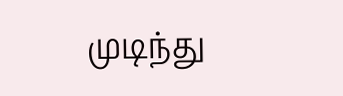முடிந்து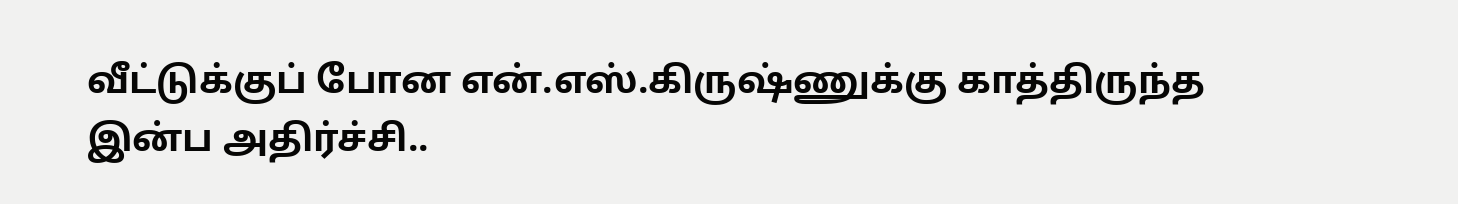வீட்டுக்குப் போன என்.எஸ்.கிருஷ்ணுக்கு காத்திருந்த இன்ப அதிர்ச்சி..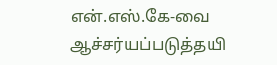என்.எஸ்.கே-வை ஆச்சர்யப்படுத்தயி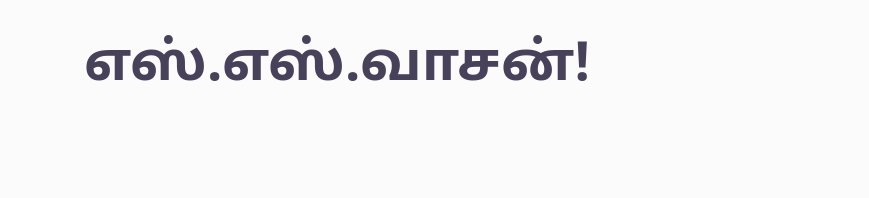எஸ்.எஸ்.வாசன்!